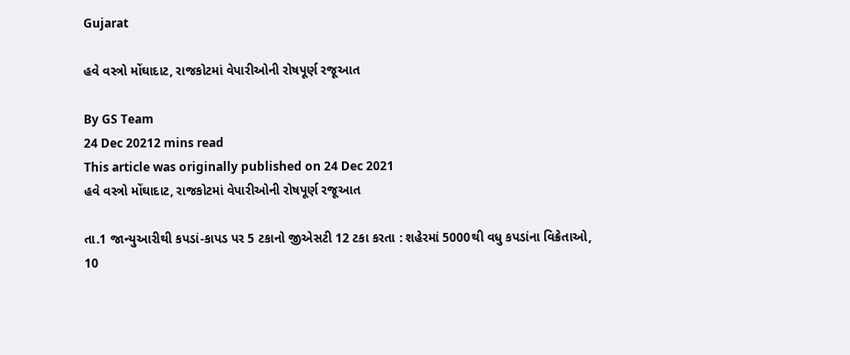Gujarat

હવે વસ્ત્રો મોંઘાદાટ, રાજકોટમાં વેપારીઓની રોષપૂર્ણ રજૂઆત

By GS Team
24 Dec 20212 mins read
This article was originally published on 24 Dec 2021
હવે વસ્ત્રો મોંઘાદાટ, રાજકોટમાં વેપારીઓની રોષપૂર્ણ રજૂઆત

તા.1 જાન્યુઆરીથી કપડાં-કાપડ પર 5 ટકાનો જીએસટી 12 ટકા કરતા : શહેરમાં 5000થી વધુ કપડાંના વિક્રેતાઓ, 10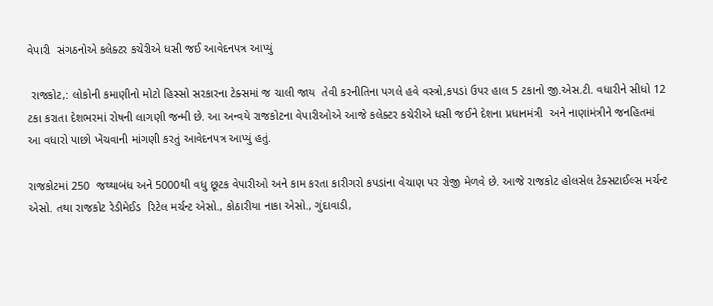વેપારી  સંગઠનોએ કલેક્ટર કચેરીએ ધસી જઈ આવેદનપત્ર આપ્યું

 રાજકોટ,: લોકોની કમાણીનો મોટો હિસ્સો સરકારના ટેક્સમાં જ ચાલી જાય  તેવી કરનીતિના પગલે હવે વસ્ત્રો,કપડાં ઉપર હાલ 5 ટકાનો જી.એસ.ટી. વધારીને સીધો 12 ટકા કરાતા દેશભરમાં રોષની લાગણી જન્મી છે. આ અન્વયે રાજકોટના વેપારીઓએ આજે કલેક્ટર કચેરીએ ધસી જઈને દેશના પ્રધાનમંત્રી  અને નાણાંમંત્રીને જનહિતમાં આ વધારો પાછો ખેંચવાની માંગણી કરતું આવેદનપત્ર આપ્યું હતું.

રાજકોટમાં 250  જથ્થાબંધ અને 5000થી વધુ છૂટક વેપારીઓ અને કામ કરતા કારીગરો કપડાંના વેચાણ પર રોજી મેળવે છે. આજે રાજકોટ હોલસેલ ટેક્સટાઈલ્સ મર્ચન્ટ એસો. તથા રાજકોટ રેડીમેઈડ  રિટેલ મર્ચન્ટ એસો., કોઠારીયા નાકા એસો., ગુંદાવાડી,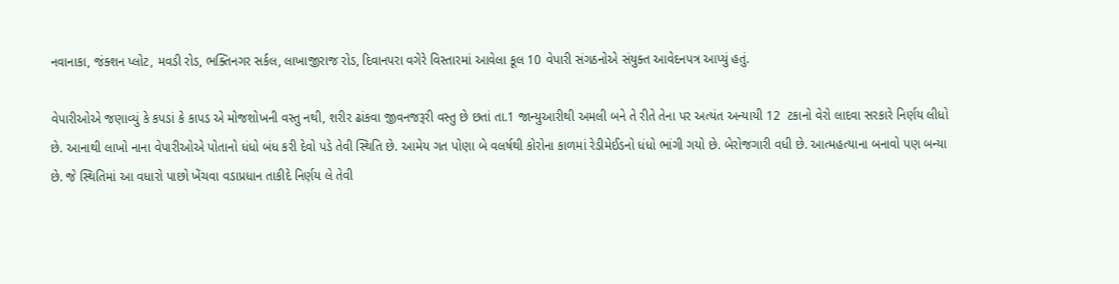નવાનાકા, જંક્શન પ્લોટ, મવડી રોડ, ભક્તિનગર સર્કલ, લાખાજીરાજ રોડ, દિવાનપરા વગેરે વિસ્તારમાં આવેલા કૂલ 10 વેપારી સંગઠનોએ સંયુક્ત આવેદનપત્ર આપ્યું હતું.

વેપારીઓએ જણાવ્યું કે કપડાં કે કાપડ એ મોજશોખની વસ્તુ નથી, શરીર ઢાંકવા જીવનજરૂરી વસ્તુ છે છતાં તા.1 જાન્યુઆરીથી અમલી બને તે રીતે તેના પર અત્યંત અન્યાયી 12  ટકાનો વેરો લાદવા સરકારે નિર્ણય લીધો છે. આનાથી લાખો નાના વેપારીઓએ પોતાનો ધંધો બંધ કરી દેવો પડે તેવી સ્થિતિ છે. આમેય ગત પોણા બે વલર્ષથી કોરોના કાળમાં રેડીમેઈડનો ધંધો ભાંગી ગયો છે. બેરોજગારી વધી છે. આત્મહત્યાના બનાવો પણ બન્યા છે. જે સ્થિતિમાં આ વધારો પાછો ખેંચવા વડાપ્રધાન તાકીદે નિર્ણય લે તેવી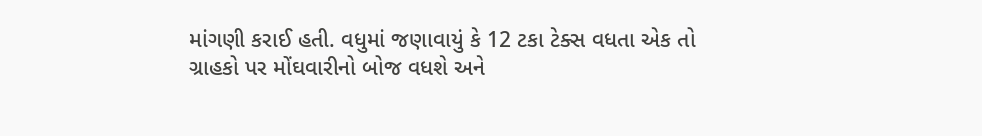માંગણી કરાઈ હતી. વધુમાં જણાવાયું કે 12 ટકા ટેક્સ વધતા એક તો ગ્રાહકો પર મોંઘવારીનો બોજ વધશે અને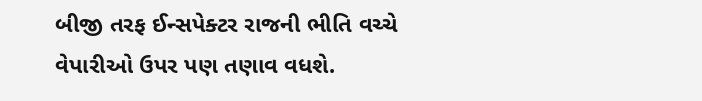બીજી તરફ ઈન્સપેક્ટર રાજની ભીતિ વચ્ચે વેપારીઓ ઉપર પણ તણાવ વધશે.